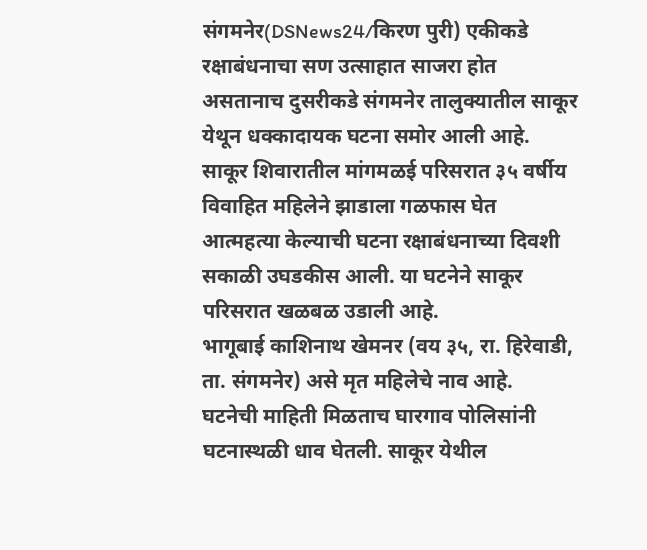संगमनेर(DSNews24/किरण पुरी) एकीकडे रक्षाबंधनाचा सण उत्साहात साजरा होत असतानाच दुसरीकडे संगमनेर तालुक्यातील साकूर येथून धक्कादायक घटना समोर आली आहे. साकूर शिवारातील मांगमळई परिसरात ३५ वर्षीय विवाहित महिलेने झाडाला गळफास घेत आत्महत्या केल्याची घटना रक्षाबंधनाच्या दिवशी सकाळी उघडकीस आली. या घटनेने साकूर परिसरात खळबळ उडाली आहे.
भागूबाई काशिनाथ खेमनर (वय ३५, रा. हिरेवाडी, ता. संगमनेर) असे मृत महिलेचे नाव आहे.
घटनेची माहिती मिळताच घारगाव पोलिसांनी घटनास्थळी धाव घेतली. साकूर येथील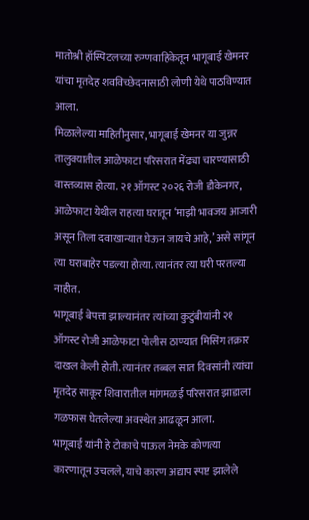मातोश्री हॉस्पिटलच्या रुग्णवाहिकेतून भागूबाई खेमनर यांचा मृतदेह शवविच्छेदनासाठी लोणी येथे पाठविण्यात आला.
मिळालेल्या माहितीनुसार, भागूबाई खेमनर या जुन्नर तालुक्यातील आळेफाटा परिसरात मेंढ्या चारण्यासाठी वास्तव्यास होत्या. २१ ऑगस्ट २०२६ रोजी डौकेनगर, आळेफाटा येथील राहत्या घरातून ‘माझी भावजय आजारी असून तिला दवाखान्यात घेऊन जायचे आहे,’ असे सांगून त्या घराबाहेर पडल्या होत्या. त्यानंतर त्या घरी परतल्या नाहीत.
भागूबाई बेपत्ता झाल्यानंतर त्यांच्या कुटुंबीयांनी २१ ऑगस्ट रोजी आळेफाटा पोलीस ठाण्यात मिसिंग तक्रार दाखल केली होती. त्यानंतर तब्बल सात दिवसांनी त्यांचा मृतदेह साकूर शिवारातील मांगमळई परिसरात झाडाला गळफास घेतलेल्या अवस्थेत आढळून आला.
भागूबाई यांनी हे टोकाचे पाऊल नेमके कोणत्या कारणातून उचलले, याचे कारण अद्याप स्पष्ट झालेले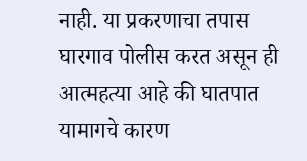नाही. या प्रकरणाचा तपास घारगाव पोलीस करत असून ही आत्महत्या आहे की घातपात यामागचे कारण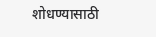शोधण्यासाठी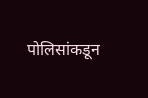पोलिसांकडून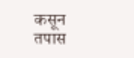कसून तपास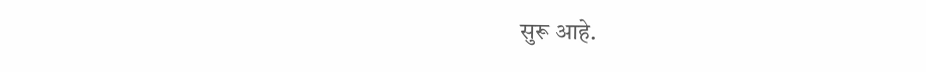सुरू आहे.